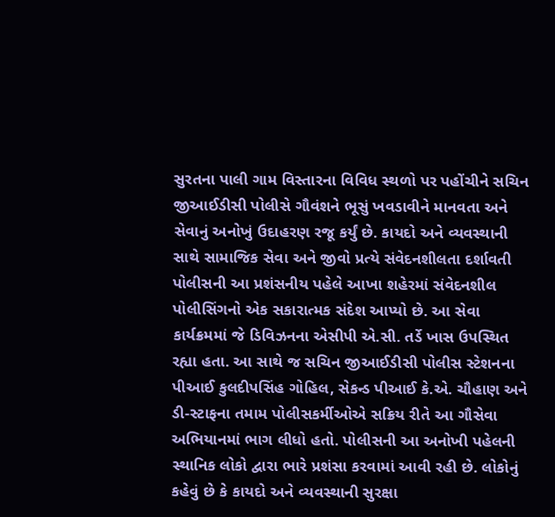સુરતના પાલી ગામ વિસ્તારના વિવિધ સ્થળો પર પહોંચીને સચિન જીઆઈડીસી પોલીસે ગૌવંશને ભૂસું ખવડાવીને માનવતા અને સેવાનું અનોખું ઉદાહરણ રજૂ કર્યું છે. કાયદો અને વ્યવસ્થાની સાથે સામાજિક સેવા અને જીવો પ્રત્યે સંવેદનશીલતા દર્શાવતી પોલીસની આ પ્રશંસનીય પહેલે આખા શહેરમાં સંવેદનશીલ પોલીસિંગનો એક સકારાત્મક સંદેશ આપ્યો છે. આ સેવા કાર્યક્રમમાં જે ડિવિઝનના એસીપી એ.સી. તર્ડે ખાસ ઉપસ્થિત રહ્યા હતા. આ સાથે જ સચિન જીઆઈડીસી પોલીસ સ્ટેશનના પીઆઈ કુલદીપસિંહ ગોહિલ, સેકન્ડ પીઆઈ કે.એ. ચૌહાણ અને ડી-સ્ટાફના તમામ પોલીસકર્મીઓએ સક્રિય રીતે આ ગૌસેવા અભિયાનમાં ભાગ લીધો હતો. પોલીસની આ અનોખી પહેલની સ્થાનિક લોકો દ્વારા ભારે પ્રશંસા કરવામાં આવી રહી છે. લોકોનું કહેવું છે કે કાયદો અને વ્યવસ્થાની સુરક્ષા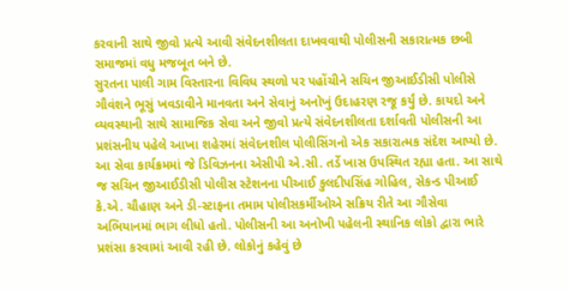કરવાની સાથે જીવો પ્રત્યે આવી સંવેદનશીલતા દાખવવાથી પોલીસની સકારાત્મક છબી સમાજમાં વધુ મજબૂત બને છે.
સુરતના પાલી ગામ વિસ્તારના વિવિધ સ્થળો પર પહોંચીને સચિન જીઆઈડીસી પોલીસે ગૌવંશને ભૂસું ખવડાવીને માનવતા અને સેવાનું અનોખું ઉદાહરણ રજૂ કર્યું છે. કાયદો અને વ્યવસ્થાની સાથે સામાજિક સેવા અને જીવો પ્રત્યે સંવેદનશીલતા દર્શાવતી પોલીસની આ પ્રશંસનીય પહેલે આખા શહેરમાં સંવેદનશીલ પોલીસિંગનો એક સકારાત્મક સંદેશ આપ્યો છે. આ સેવા કાર્યક્રમમાં જે ડિવિઝનના એસીપી એ.સી. તર્ડે ખાસ ઉપસ્થિત રહ્યા હતા. આ સાથે જ સચિન જીઆઈડીસી પોલીસ સ્ટેશનના પીઆઈ કુલદીપસિંહ ગોહિલ, સેકન્ડ પીઆઈ કે.એ. ચૌહાણ અને ડી-સ્ટાફના તમામ પોલીસકર્મીઓએ સક્રિય રીતે આ ગૌસેવા અભિયાનમાં ભાગ લીધો હતો. પોલીસની આ અનોખી પહેલની સ્થાનિક લોકો દ્વારા ભારે પ્રશંસા કરવામાં આવી રહી છે. લોકોનું કહેવું છે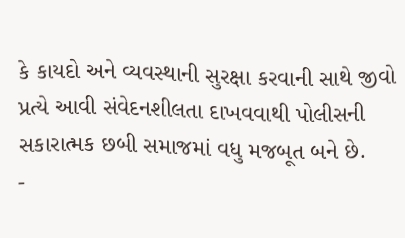કે કાયદો અને વ્યવસ્થાની સુરક્ષા કરવાની સાથે જીવો પ્રત્યે આવી સંવેદનશીલતા દાખવવાથી પોલીસની સકારાત્મક છબી સમાજમાં વધુ મજબૂત બને છે.
-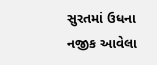સુરતમાં ઉધના નજીક આવેલા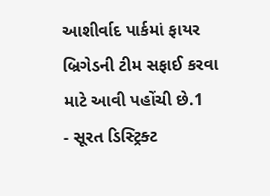આશીર્વાદ પાર્કમાં ફાયર બ્રિગેડની ટીમ સફાઈ કરવા માટે આવી પહોંચી છે.1
- સૂરત ડિસ્ટ્રિક્ટ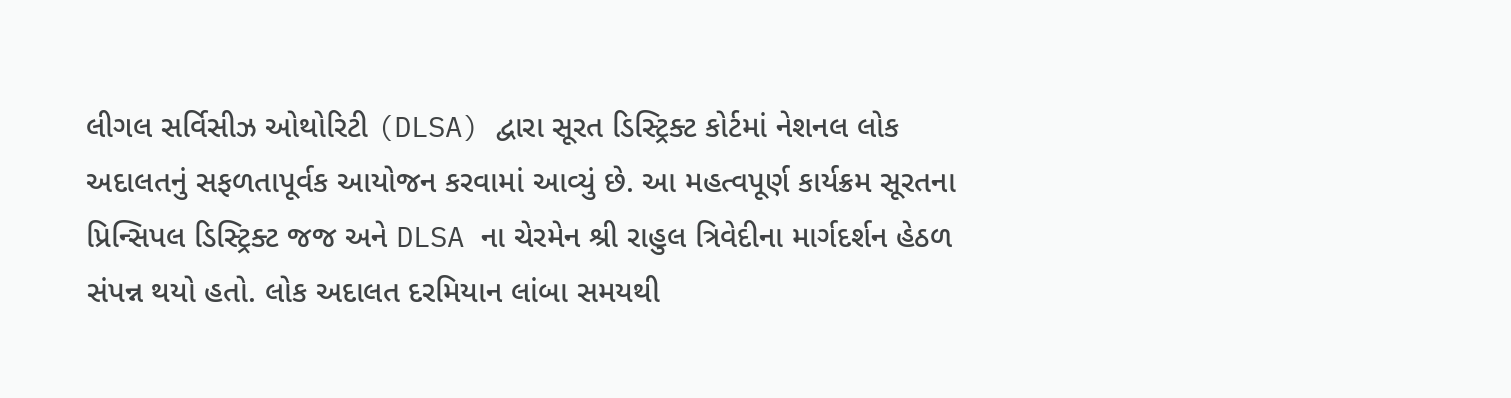લીગલ સર્વિસીઝ ઓથોરિટી (DLSA) દ્વારા સૂરત ડિસ્ટ્રિક્ટ કોર્ટમાં નેશનલ લોક અદાલતનું સફળતાપૂર્વક આયોજન કરવામાં આવ્યું છે. આ મહત્વપૂર્ણ કાર્યક્રમ સૂરતના પ્રિન્સિપલ ડિસ્ટ્રિક્ટ જજ અને DLSA ના ચેરમેન શ્રી રાહુલ ત્રિવેદીના માર્ગદર્શન હેઠળ સંપન્ન થયો હતો. લોક અદાલત દરમિયાન લાંબા સમયથી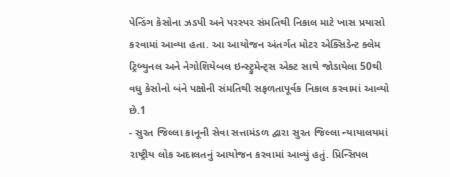પેન્ડિંગ કેસોના ઝડપી અને પરસ્પર સંમતિથી નિકાલ માટે ખાસ પ્રયાસો કરવામાં આવ્યા હતા. આ આયોજન અંતર્ગત મોટર એક્સિડેન્ટ ક્લેમ ટ્રિબ્યુનલ અને નેગોશિયેબલ ઇન્સ્ટ્રુમેન્ટ્સ એક્ટ સાથે જોડાયેલા 50થી વધુ કેસોનો બંને પક્ષોની સંમતિથી સફળતાપૂર્વક નિકાલ કરવામાં આવ્યો છે.1
- સુરત જિલ્લા કાનૂની સેવા સત્તામંડળ દ્વારા સુરત જિલ્લા ન્યાયાલયમાં રાષ્ટ્રીય લોક અદાલતનું આયોજન કરવામાં આવ્યું હતું. પ્રિન્સિપલ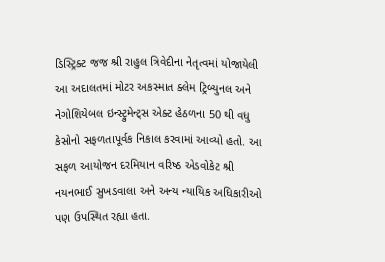ડિસ્ટ્રિક્ટ જજ શ્રી રાહુલ ત્રિવેદીના નેતૃત્વમાં યોજાયેલી આ અદાલતમાં મોટર અકસ્માત ક્લેમ ટ્રિબ્યુનલ અને નેગોશિયેબલ ઇન્સ્ટ્રુમેન્ટ્સ એક્ટ હેઠળના 50 થી વધુ કેસોનો સફળતાપૂર્વક નિકાલ કરવામાં આવ્યો હતો. આ સફળ આયોજન દરમિયાન વરિષ્ઠ એડવોકેટ શ્રી નયનભાઈ સુખડવાલા અને અન્ય ન્યાયિક અધિકારીઓ પણ ઉપસ્થિત રહ્યા હતા.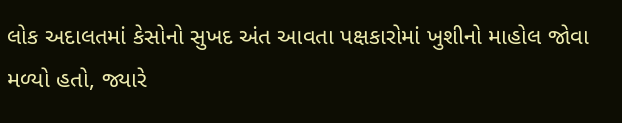લોક અદાલતમાં કેસોનો સુખદ અંત આવતા પક્ષકારોમાં ખુશીનો માહોલ જોવા મળ્યો હતો, જ્યારે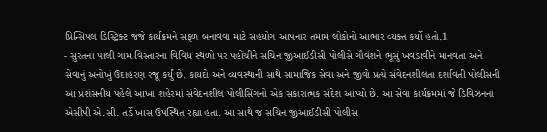પ્રિન્સિપલ ડિસ્ટ્રિક્ટ જજે કાર્યક્રમને સફળ બનાવવા માટે સહયોગ આપનાર તમામ લોકોનો આભાર વ્યક્ત કર્યો હતો.1
- સુરતના પાલી ગામ વિસ્તારના વિવિધ સ્થળો પર પહોંચીને સચિન જીઆઈડીસી પોલીસે ગૌવંશને ભૂસું ખવડાવીને માનવતા અને સેવાનું અનોખું ઉદાહરણ રજૂ કર્યું છે. કાયદો અને વ્યવસ્થાની સાથે સામાજિક સેવા અને જીવો પ્રત્યે સંવેદનશીલતા દર્શાવતી પોલીસની આ પ્રશંસનીય પહેલે આખા શહેરમાં સંવેદનશીલ પોલીસિંગનો એક સકારાત્મક સંદેશ આપ્યો છે. આ સેવા કાર્યક્રમમાં જે ડિવિઝનના એસીપી એ.સી. તર્ડે ખાસ ઉપસ્થિત રહ્યા હતા. આ સાથે જ સચિન જીઆઈડીસી પોલીસ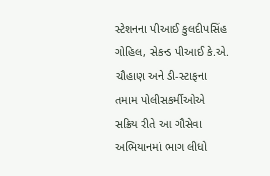સ્ટેશનના પીઆઈ કુલદીપસિંહ ગોહિલ, સેકન્ડ પીઆઈ કે.એ. ચૌહાણ અને ડી-સ્ટાફના તમામ પોલીસકર્મીઓએ સક્રિય રીતે આ ગૌસેવા અભિયાનમાં ભાગ લીધો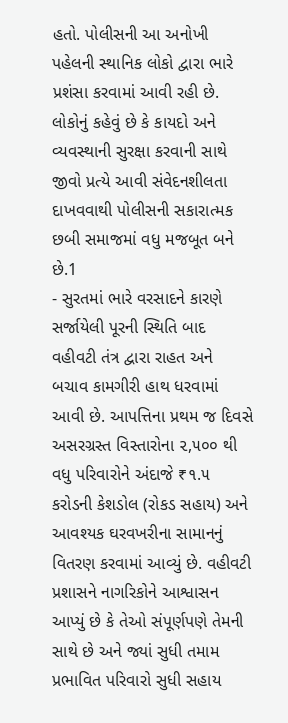હતો. પોલીસની આ અનોખી પહેલની સ્થાનિક લોકો દ્વારા ભારે પ્રશંસા કરવામાં આવી રહી છે. લોકોનું કહેવું છે કે કાયદો અને વ્યવસ્થાની સુરક્ષા કરવાની સાથે જીવો પ્રત્યે આવી સંવેદનશીલતા દાખવવાથી પોલીસની સકારાત્મક છબી સમાજમાં વધુ મજબૂત બને છે.1
- સુરતમાં ભારે વરસાદને કારણે સર્જાયેલી પૂરની સ્થિતિ બાદ વહીવટી તંત્ર દ્વારા રાહત અને બચાવ કામગીરી હાથ ધરવામાં આવી છે. આપત્તિના પ્રથમ જ દિવસે અસરગ્રસ્ત વિસ્તારોના ૨,૫૦૦ થી વધુ પરિવારોને અંદાજે ₹૧.૫ કરોડની કેશડોલ (રોકડ સહાય) અને આવશ્યક ઘરવખરીના સામાનનું વિતરણ કરવામાં આવ્યું છે. વહીવટી પ્રશાસને નાગરિકોને આશ્વાસન આપ્યું છે કે તેઓ સંપૂર્ણપણે તેમની સાથે છે અને જ્યાં સુધી તમામ પ્રભાવિત પરિવારો સુધી સહાય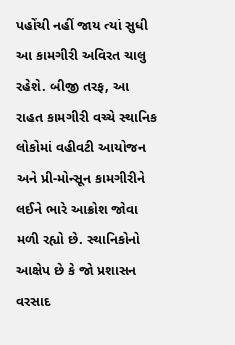પહોંચી નહીં જાય ત્યાં સુધી આ કામગીરી અવિરત ચાલુ રહેશે. બીજી તરફ, આ રાહત કામગીરી વચ્ચે સ્થાનિક લોકોમાં વહીવટી આયોજન અને પ્રી-મોન્સૂન કામગીરીને લઈને ભારે આક્રોશ જોવા મળી રહ્યો છે. સ્થાનિકોનો આક્ષેપ છે કે જો પ્રશાસન વરસાદ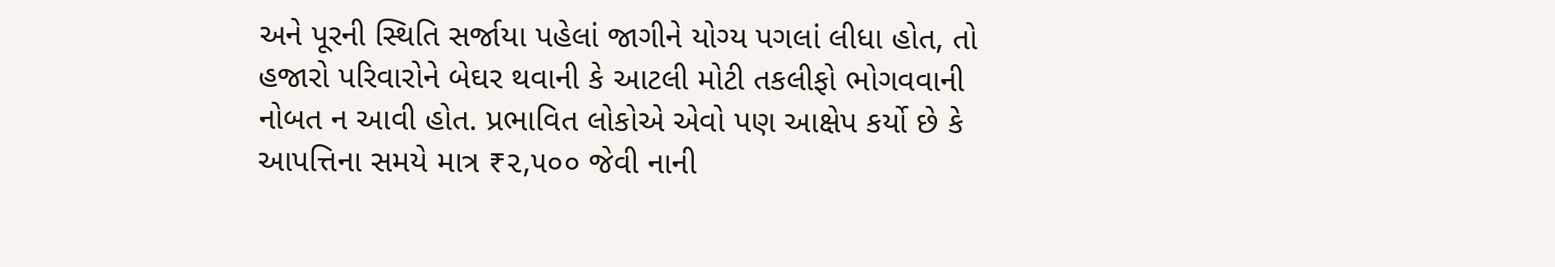અને પૂરની સ્થિતિ સર્જાયા પહેલાં જાગીને યોગ્ય પગલાં લીધા હોત, તો હજારો પરિવારોને બેઘર થવાની કે આટલી મોટી તકલીફો ભોગવવાની નોબત ન આવી હોત. પ્રભાવિત લોકોએ એવો પણ આક્ષેપ કર્યો છે કે આપત્તિના સમયે માત્ર ₹૨,૫૦૦ જેવી નાની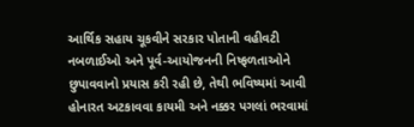આર્થિક સહાય ચૂકવીને સરકાર પોતાની વહીવટી નબળાઈઓ અને પૂર્વ-આયોજનની નિષ્ફળતાઓને છુપાવવાનો પ્રયાસ કરી રહી છે, તેથી ભવિષ્યમાં આવી હોનારત અટકાવવા કાયમી અને નક્કર પગલાં ભરવામાં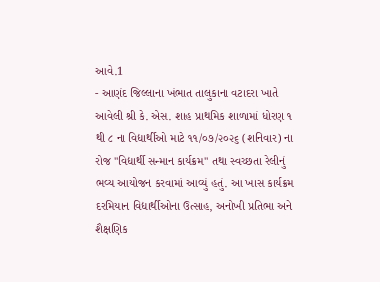આવે.1
- આણંદ જિલ્લાના ખંભાત તાલુકાના વટાદરા ખાતે આવેલી શ્રી કે. એસ. શાહ પ્રાથમિક શાળામાં ધોરણ ૧ થી ૮ ના વિદ્યાર્થીઓ માટે ૧૧/૦૭/૨૦૨૬ (શનિવાર) ના રોજ "વિદ્યાર્થી સન્માન કાર્યક્રમ" તથા સ્વચ્છતા રેલીનું ભવ્ય આયોજન કરવામાં આવ્યું હતું. આ ખાસ કાર્યક્રમ દરમિયાન વિદ્યાર્થીઓના ઉત્સાહ, અનોખી પ્રતિભા અને શૈક્ષણિક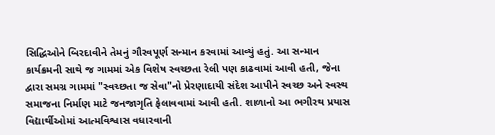સિદ્ધિઓને બિરદાવીને તેમનું ગૌરવપૂર્ણ સન્માન કરવામાં આવ્યું હતું. આ સન્માન કાર્યક્રમની સાથે જ ગામમાં એક વિશેષ સ્વચ્છતા રેલી પણ કાઢવામાં આવી હતી, જેના દ્વારા સમગ્ર ગામમાં "સ્વચ્છતા જ સેવા"નો પ્રેરણાદાયી સંદેશ આપીને સ્વચ્છ અને સ્વસ્થ સમાજના નિર્માણ માટે જનજાગૃતિ ફેલાવવામાં આવી હતી. શાળાનો આ ભગીરથ પ્રયાસ વિદ્યાર્થીઓમાં આત્મવિશ્વાસ વધારવાની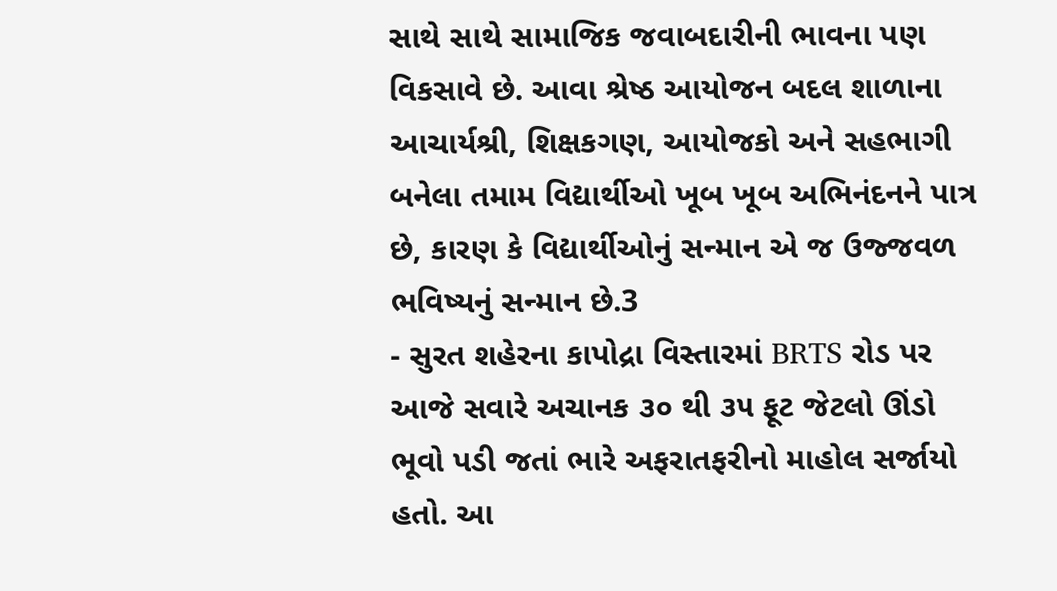સાથે સાથે સામાજિક જવાબદારીની ભાવના પણ વિકસાવે છે. આવા શ્રેષ્ઠ આયોજન બદલ શાળાના આચાર્યશ્રી, શિક્ષકગણ, આયોજકો અને સહભાગી બનેલા તમામ વિદ્યાર્થીઓ ખૂબ ખૂબ અભિનંદનને પાત્ર છે, કારણ કે વિદ્યાર્થીઓનું સન્માન એ જ ઉજ્જવળ ભવિષ્યનું સન્માન છે.3
- સુરત શહેરના કાપોદ્રા વિસ્તારમાં BRTS રોડ પર આજે સવારે અચાનક ૩૦ થી ૩૫ ફૂટ જેટલો ઊંડો ભૂવો પડી જતાં ભારે અફરાતફરીનો માહોલ સર્જાયો હતો. આ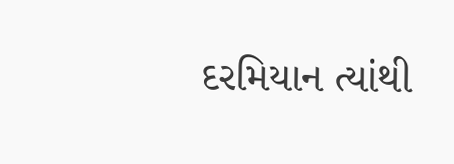દરમિયાન ત્યાંથી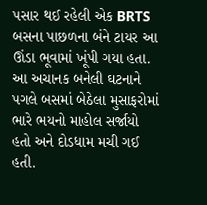પસાર થઈ રહેલી એક BRTS બસના પાછળના બંને ટાયર આ ઊંડા ભૂવામાં ખૂંપી ગયા હતા. આ અચાનક બનેલી ઘટનાને પગલે બસમાં બેઠેલા મુસાફરોમાં ભારે ભયનો માહોલ સર્જાયો હતો અને દોડધામ મચી ગઈ હતી.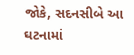જોકે, સદનસીબે આ ઘટનામાં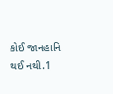કોઈ જાનહાનિ થઈ નથી.1